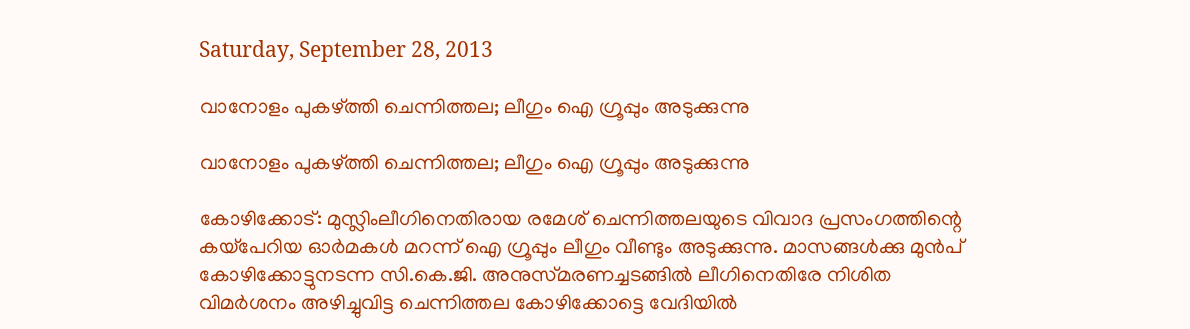Saturday, September 28, 2013

വാനോളം പുകഴ്‌ത്തി ചെന്നിത്തല; ലീഗും ഐ ഗ്രൂപ്പും അടുക്കുന്നു

വാനോളം പുകഴ്‌ത്തി ചെന്നിത്തല; ലീഗും ഐ ഗ്രൂപ്പും അടുക്കുന്നു

കോഴിക്കോട്‌: മുസ്ലിംലീഗിനെതിരായ രമേശ്‌ ചെന്നിത്തലയുടെ വിവാദ പ്രസംഗത്തിന്റെ കയ്‌പേറിയ ഓര്‍മകള്‍ മറന്ന്‌ ഐ ഗ്രൂപ്പും ലീഗും വീണ്ടും അടുക്കുന്നു. മാസങ്ങള്‍ക്കു മുന്‍പ്‌ കോഴിക്കോട്ടുനടന്ന സി.കെ.ജി. അനുസ്‌മരണച്ചടങ്ങില്‍ ലീഗിനെതിരേ നിശിത വിമര്‍ശനം അഴിച്ചുവിട്ട ചെന്നിത്തല കോഴിക്കോട്ടെ വേദിയില്‍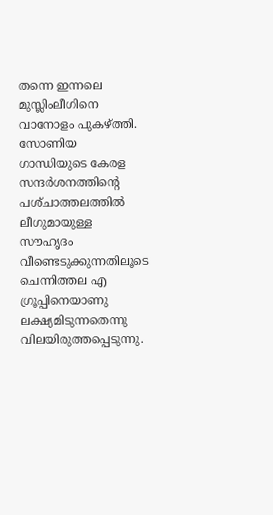തന്നെ ഇന്നലെ മുസ്ലിംലീഗിനെ വാനോളം പുകഴ്‌ത്തി.
സോണിയ ഗാന്ധിയുടെ കേരള സന്ദര്‍ശനത്തിന്റെ പശ്‌ചാത്തലത്തില്‍ ലീഗുമായുള്ള സൗഹൃദം വീണ്ടെടുക്കുന്നതിലൂടെ ചെന്നിത്തല എ ഗ്രൂപ്പിനെയാണു ലക്ഷ്യമിടുന്നതെന്നു വിലയിരുത്തപ്പെടുന്നു.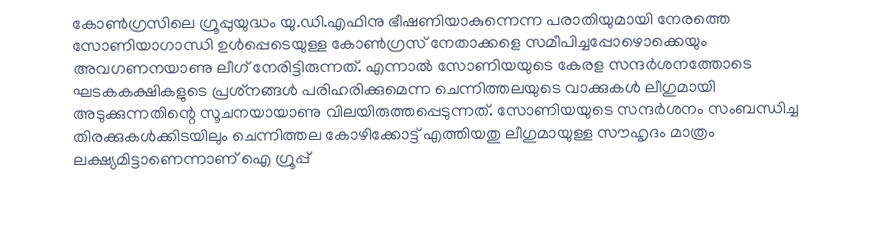കോണ്‍ഗ്രസിലെ ഗ്രൂപ്പുയുദ്ധം യു.ഡി.എഫിനു ഭീഷണിയാകുന്നെന്ന പരാതിയുമായി നേരത്തെ സോണിയാഗാന്ധി ഉള്‍പ്പെടെയുള്ള കോണ്‍ഗ്രസ്‌ നേതാക്കളെ സമീപിച്ചപ്പോഴൊക്കെയും അവഗണനയാണു ലീഗ്‌ നേരിട്ടിരുന്നത്‌. എന്നാല്‍ സോണിയയുടെ കേരള സന്ദര്‍ശനത്തോടെ ഘടകകക്ഷികളുടെ പ്രശ്‌നങ്ങള്‍ പരിഹരിക്കുമെന്ന ചെന്നിത്തലയുടെ വാക്കുകള്‍ ലീഗുമായി അടുക്കുന്നതിന്റെ സൂചനയായാണു വിലയിരുത്തപ്പെടുന്നത്‌. സോണിയയുടെ സന്ദര്‍ശനം സംബന്ധിച്ച തിരക്കുകള്‍ക്കിടയിലും ചെന്നിത്തല കോഴിക്കോട്ട്‌ എത്തിയതു ലീഗുമായുള്ള സൗഹൃദം മാത്രം ലക്ഷ്യമിട്ടാണെന്നാണ്‌ ഐ ഗ്രൂപ്പ്‌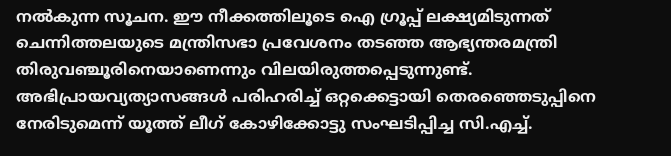നല്‍കുന്ന സൂചന. ഈ നീക്കത്തിലൂടെ ഐ ഗ്രൂപ്പ്‌ ലക്ഷ്യമിടുന്നത്‌ ചെന്നിത്തലയുടെ മന്ത്രിസഭാ പ്രവേശനം തടഞ്ഞ ആഭ്യന്തരമന്ത്രി തിരുവഞ്ചൂരിനെയാണെന്നും വിലയിരുത്തപ്പെടുന്നുണ്ട്‌.
അഭിപ്രായവ്യത്യാസങ്ങള്‍ പരിഹരിച്ച്‌ ഒറ്റക്കെട്ടായി തെരഞ്ഞെടുപ്പിനെ നേരിടുമെന്ന്‌ യൂത്ത്‌ ലീഗ്‌ കോഴിക്കോട്ടു സംഘടിപ്പിച്ച സി.എച്ച്‌.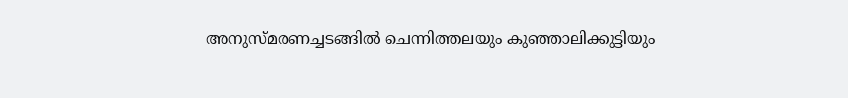അനുസ്‌മരണച്ചടങ്ങില്‍ ചെന്നിത്തലയും കുഞ്ഞാലിക്കുട്ടിയും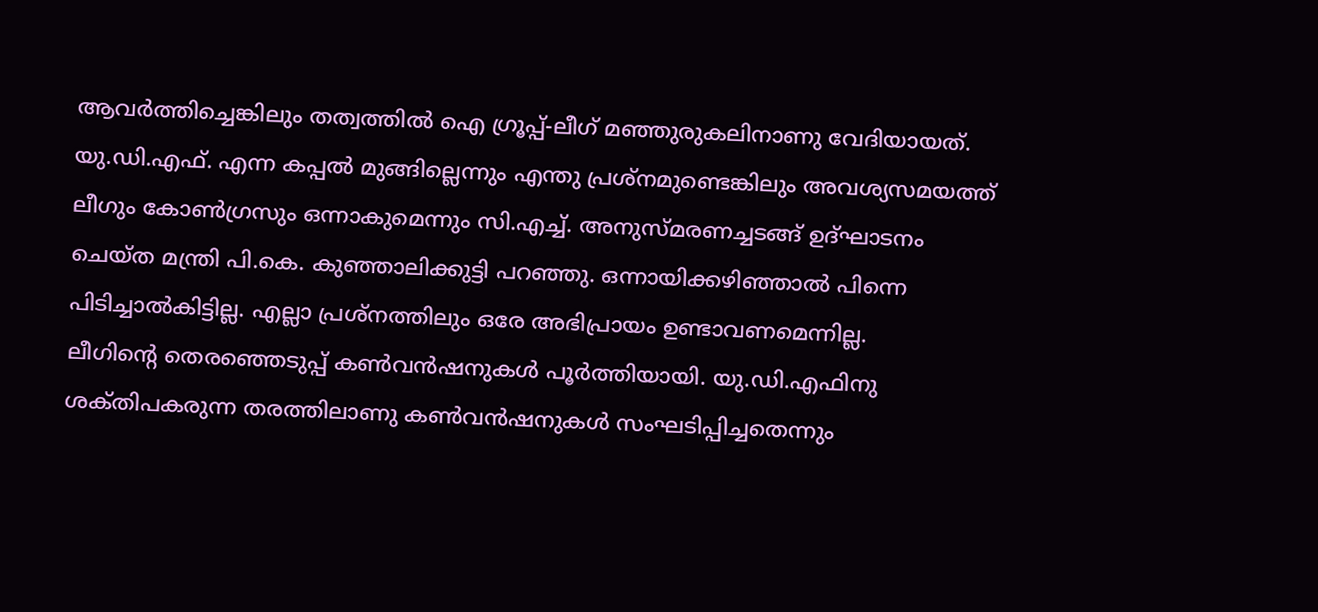ആവര്‍ത്തിച്ചെങ്കിലും തത്വത്തില്‍ ഐ ഗ്രൂപ്പ്‌-ലീഗ്‌ മഞ്ഞുരുകലിനാണു വേദിയായത്‌. യു.ഡി.എഫ്‌. എന്ന കപ്പല്‍ മുങ്ങില്ലെന്നും എന്തു പ്രശ്‌നമുണ്ടെങ്കിലും അവശ്യസമയത്ത്‌ ലീഗും കോണ്‍ഗ്രസും ഒന്നാകുമെന്നും സി.എച്ച്‌. അനുസ്‌മരണച്ചടങ്ങ്‌ ഉദ്‌ഘാടനം ചെയ്‌ത മന്ത്രി പി.കെ. കുഞ്ഞാലിക്കുട്ടി പറഞ്ഞു. ഒന്നായിക്കഴിഞ്ഞാല്‍ പിന്നെ പിടിച്ചാല്‍കിട്ടില്ല. എല്ലാ പ്രശ്‌നത്തിലും ഒരേ അഭിപ്രായം ഉണ്ടാവണമെന്നില്ല.
ലീഗിന്റെ തെരഞ്ഞെടുപ്പ്‌ കണ്‍വന്‍ഷനുകള്‍ പൂര്‍ത്തിയായി. യു.ഡി.എഫിനു ശക്‌തിപകരുന്ന തരത്തിലാണു കണ്‍വന്‍ഷനുകള്‍ സംഘടിപ്പിച്ചതെന്നും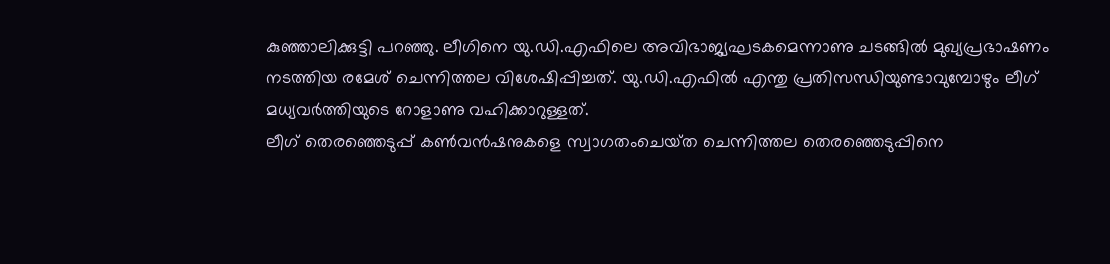കുഞ്ഞാലിക്കുട്ടി പറഞ്ഞു. ലീഗിനെ യു.ഡി.എഫിലെ അവിഭാജ്യഘടകമെന്നാണു ചടങ്ങില്‍ മുഖ്യപ്രഭാഷണം നടത്തിയ രമേശ്‌ ചെന്നിത്തല വിശേഷിപ്പിച്ചത്‌. യു.ഡി.എഫില്‍ എന്തു പ്രതിസന്ധിയുണ്ടാവുമ്പോഴും ലീഗ്‌ മധ്യവര്‍ത്തിയുടെ റോളാണു വഹിക്കാറുള്ളത്‌.
ലീഗ്‌ തെരഞ്ഞെടുപ്പ്‌ കണ്‍വന്‍ഷനുകളെ സ്വാഗതംചെയ്‌ത ചെന്നിത്തല തെരഞ്ഞെടുപ്പിനെ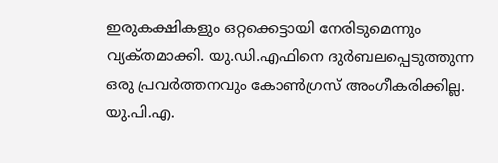ഇരുകക്ഷികളും ഒറ്റക്കെട്ടായി നേരിടുമെന്നും വ്യക്‌തമാക്കി. യു.ഡി.എഫിനെ ദുര്‍ബലപ്പെടുത്തുന്ന ഒരു പ്രവര്‍ത്തനവും കോണ്‍ഗ്രസ്‌ അംഗീകരിക്കില്ല. യു.പി.എ.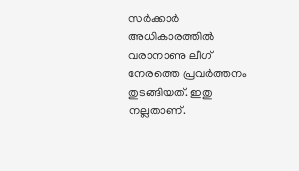സര്‍ക്കാര്‍ അധികാരത്തില്‍ വരാനാണു ലീഗ്‌ നേരത്തെ പ്രവര്‍ത്തനം തുടങ്ങിയത്‌. ഇതു നല്ലതാണ്‌.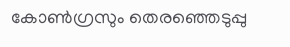കോണ്‍ഗ്രസും തെരഞ്ഞെടുപ്പു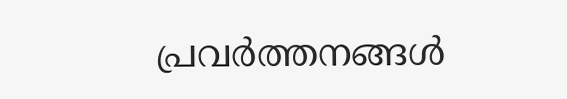പ്രവര്‍ത്തനങ്ങള്‍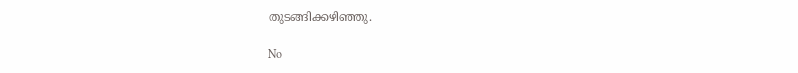തുടങ്ങിക്കഴിഞ്ഞു.

No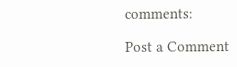comments:

Post a Comment